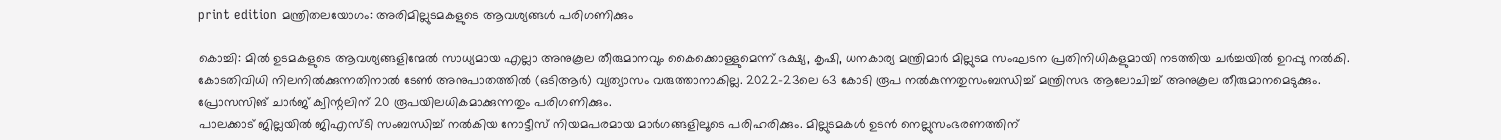print edition മന്ത്രിതലയോഗം: അരിമില്ലുടമകളുടെ ആവശ്യങ്ങൾ പരിഗണിക്കും

കൊച്ചി: മിൽ ഉടമകളുടെ ആവശ്യങ്ങളിന്മേൽ സാധ്യമായ എല്ലാ അനുകൂല തീരുമാനവും കൈക്കൊള്ളുമെന്ന് ഭക്ഷ്യ, കൃഷി, ധനകാര്യ മന്ത്രിമാർ മില്ലുടമ സംഘടന പ്രതിനിധികളുമായി നടത്തിയ ചർച്ചയിൽ ഉറപ്പു നൽകി. കോടതിവിധി നിലനിൽക്കുന്നതിനാൽ ടേൺ അനുപാതത്തിൽ (ഒടിആർ) വ്യത്യാസം വരുത്താനാകില്ല. 2022–23ലെ 63 കോടി രൂപ നൽകുന്നതുസംബന്ധിച്ച് മന്ത്രിസഭ ആലോചിച്ച് അനുകൂല തീരുമാനമെടുക്കും. പ്രോസസിങ് ചാർജ് ക്വിന്റലിന് 20 രൂപയിലധികമാക്കുന്നതും പരിഗണിക്കും.
പാലക്കാട് ജില്ലയിൽ ജിഎസ്ടി സംബന്ധിച്ച് നൽകിയ നോട്ടീസ് നിയമപരമായ മാർഗങ്ങളിലൂടെ പരിഹരിക്കും. മില്ലുടമകൾ ഉടൻ നെല്ലുസംഭരണത്തിന്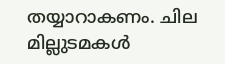തയ്യാറാകണം. ചില മില്ലുടമകൾ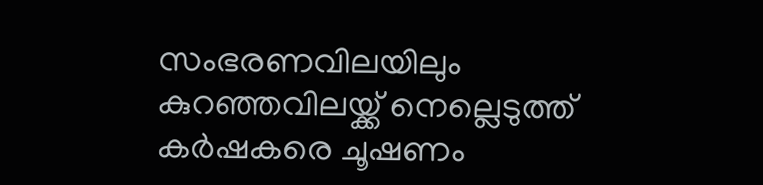സംഭരണവിലയിലും കുറഞ്ഞവിലയ്ക്ക് നെല്ലെടുത്ത് കർഷകരെ ചൂഷണം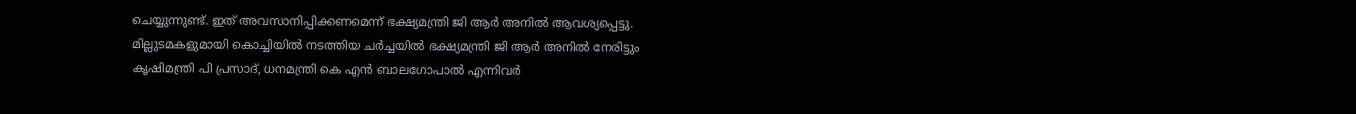ചെയ്യുന്നുണ്ട്. ഇത് അവസാനിപ്പിക്കണമെന്ന് ഭക്ഷ്യമന്ത്രി ജി ആർ അനിൽ ആവശ്യപ്പെട്ടു. മില്ലുടമകളുമായി കൊച്ചിയിൽ നടത്തിയ ചർച്ചയിൽ ഭക്ഷ്യമന്ത്രി ജി ആർ അനിൽ നേരിട്ടും കൃഷിമന്ത്രി പി പ്രസാദ്, ധനമന്ത്രി കെ എൻ ബാലഗോപാൽ എന്നിവർ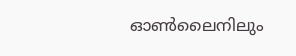ഓൺലൈനിലും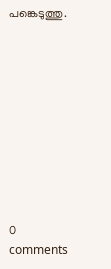പങ്കെടുത്തു.










0 comments